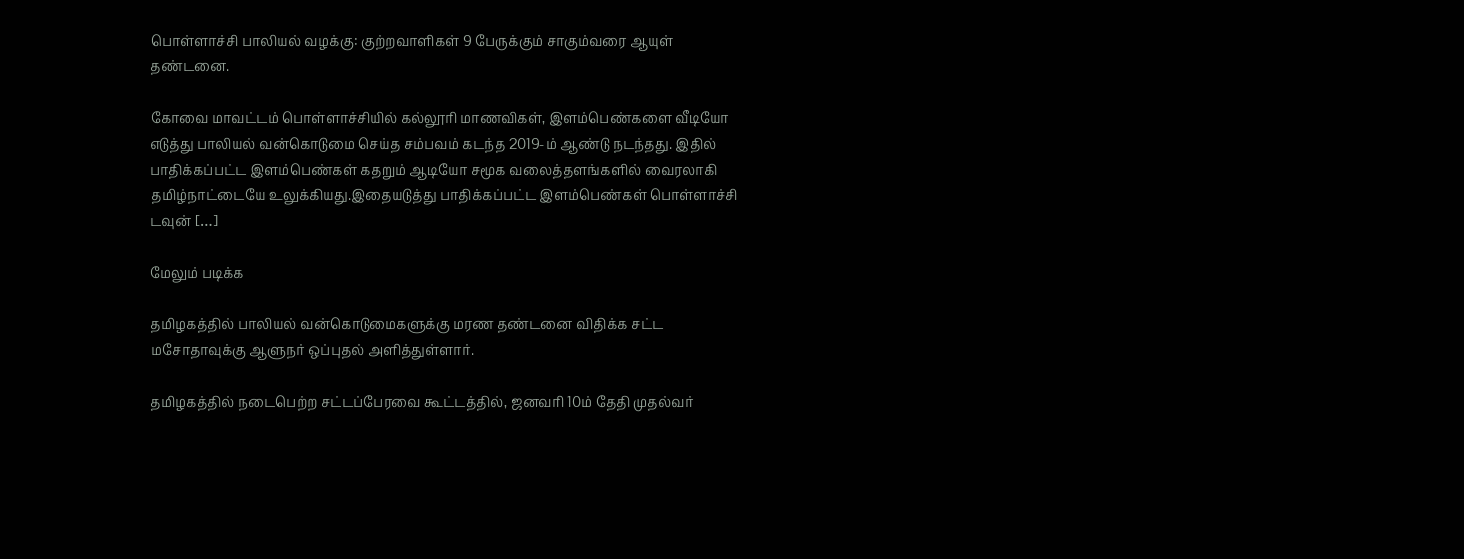பொள்ளாச்சி பாலியல் வழக்கு: குற்றவாளிகள் 9 பேருக்கும் சாகும்வரை ஆயுள் தண்டனை.

கோவை மாவட்டம் பொள்ளாச்சியில் கல்லூரி மாணவிகள், இளம்பெண்களை வீடியோ எடுத்து பாலியல் வன்கொடுமை செய்த சம்பவம் கடந்த 2019-ம் ஆண்டு நடந்தது. இதில் பாதிக்கப்பட்ட இளம்பெண்கள் கதறும் ஆடியோ சமூக வலைத்தளங்களில் வைரலாகி தமிழ்நாட்டையே உலுக்கியது.இதையடுத்து பாதிக்கப்பட்ட இளம்பெண்கள் பொள்ளாச்சி டவுன் […]

மேலும் படிக்க

தமிழகத்தில் பாலியல் வன்கொடுமைகளுக்கு மரண தண்டனை விதிக்க சட்ட மசோதாவுக்கு ஆளுநர் ஒப்புதல் அளித்துள்ளார்.

தமிழகத்தில் நடைபெற்ற சட்டப்பேரவை கூட்டத்தில், ஜனவரி 10ம் தேதி முதல்வர்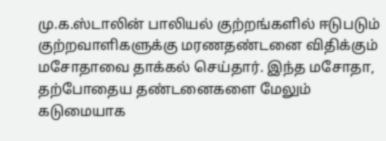மு.க.ஸ்டாலின் பாலியல் குற்றங்களில் ஈடுபடும் குற்றவாளிகளுக்கு மரணதண்டனை விதிக்கும் மசோதாவை தாக்கல் செய்தார். இந்த மசோதா, தற்போதைய தண்டனைகளை மேலும் கடுமையாக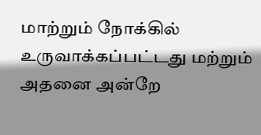மாற்றும் நோக்கில் உருவாக்கப்பட்டது மற்றும் அதனை அன்றே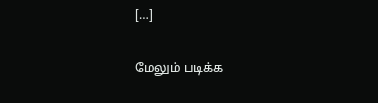[…]

மேலும் படிக்க